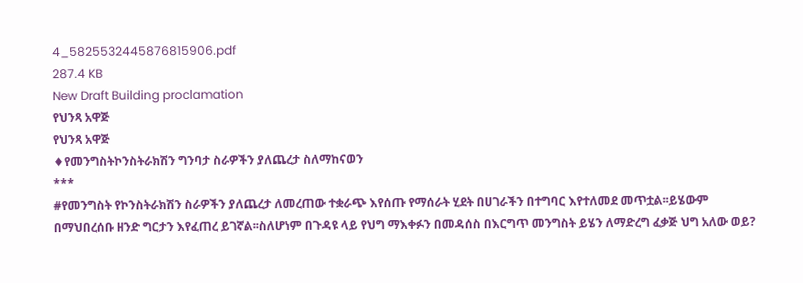4_5825532445876815906.pdf
287.4 KB
New Draft Building proclamation
የህንጻ አዋጅ
የህንጻ አዋጅ
♦የመንግስትኮንስትራክሽን ግንባታ ስራዎችን ያለጨረታ ስለማከናወን
***
#የመንግስት የኮንስትራክሽን ስራዎችን ያለጨረታ ለመረጠው ተቋራጭ እየሰጡ የማሰራት ሂደት በሀገራችን በተግባር እየተለመደ መጥቷል፡፡ይሄውም በማህበረሰቡ ዘንድ ግርታን እየፈጠረ ይገኛል፡፡ስለሆነም በጉዳዩ ላይ የህግ ማእቀፉን በመዳሰስ በእርግጥ መንግስት ይሄን ለማድረግ ፈቃጅ ህግ አለው ወይ?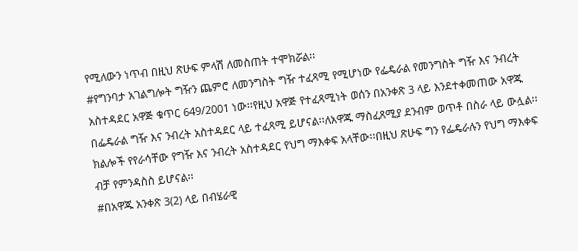የሚለውን ነጥብ በዚህ ጽሁፍ ምላሽ ለመስጠት ተሞክሯል፡፡
#የግንባታ አገልግሎት ግዥን ጨምሮ ለመንግስት ግዥ ተፈጻሚ የሚሆነው የፌዴራል የመንግስት ግዥ እና ንብረት አስተዳደር አዋጅ ቁጥር 649/2001 ነው፡፡የዚህ አዋጅ የተፈጻሚነት ወሰን በአንቀጽ 3 ላይ እንደተቀመጠው አዋጁ በፌዴራል ግዥ እና ንብረት አስተዳደር ላይ ተፈጻሚ ይሆናል፡፡ለአዋጁ ማስፈጸሚያ ደንብም ወጥቶ በስራ ላይ ውሏል፡፡ክልሎች የየራሳቸው የግዥ እና ንብረት አስተዳደር የህግ ማእቀፍ አላቸው፡፡በዚህ ጽሁፍ ግን የፌዴራሉን የህግ ማእቀፍ ብቻ የምንዳስስ ይሆናል፡፡
#በአዋጁ አንቀጽ 3(2) ላይ በብሄራዊ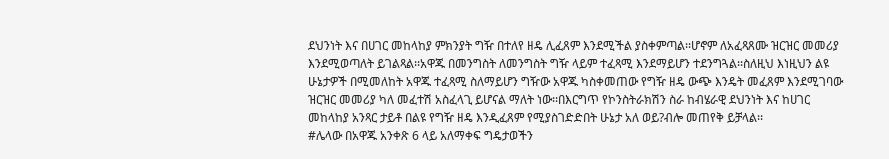ደህንነት እና በሀገር መከላከያ ምክንያት ግዥ በተለየ ዘዴ ሊፈጸም እንደሚችል ያስቀምጣል፡፡ሆኖም ለአፈጻጸሙ ዝርዝር መመሪያ እንደሚወጣለት ይገልጻል፡፡አዋጁ በመንግስት ለመንግስት ግዥ ላይም ተፈጻሚ እንደማይሆን ተደንግጓል፡፡ስለዚህ እነዚህን ልዩ ሁኔታዎች በሚመለከት አዋጁ ተፈጻሚ ስለማይሆን ግዥው አዋጁ ካስቀመጠው የግዥ ዘዴ ውጭ እንዴት መፈጸም እንደሚገባው ዝርዝር መመሪያ ካለ መፈተሽ አስፈላጊ ይሆናል ማለት ነው፡፡በእርግጥ የኮንስትራክሽን ስራ ከብሄራዊ ደህንነት እና ከሀገር መከላከያ አንጻር ታይቶ በልዩ የግዥ ዘዴ እንዲፈጸም የሚያስገድድበት ሁኔታ አለ ወይ?ብሎ መጠየቅ ይቻላል፡፡
#ሌላው በአዋጁ አንቀጽ 6 ላይ አለማቀፍ ግዴታወችን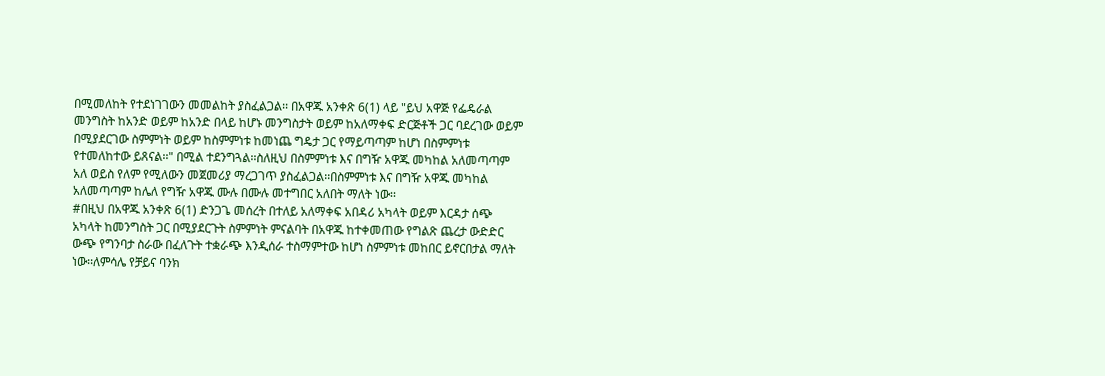በሚመለከት የተደነገገውን መመልከት ያስፈልጋል፡፡ በአዋጁ አንቀጽ 6(1) ላይ "ይህ አዋጅ የፌዴራል መንግስት ከአንድ ወይም ከአንድ በላይ ከሆኑ መንግስታት ወይም ከአለማቀፍ ድርጅቶች ጋር ባደረገው ወይም በሚያደርገው ስምምነት ወይም ከስምምነቱ ከመነጨ ግዴታ ጋር የማይጣጣም ከሆነ በስምምነቱ የተመለከተው ይጸናል፡፡" በሚል ተደንግጓል፡፡ስለዚህ በስምምነቱ እና በግዥ አዋጁ መካከል አለመጣጣም አለ ወይስ የለም የሚለውን መጀመሪያ ማረጋገጥ ያስፈልጋል፡፡በስምምነቱ እና በግዥ አዋጁ መካከል አለመጣጣም ከሌለ የግዥ አዋጁ ሙሉ በሙሉ መተግበር አለበት ማለት ነው፡፡
#በዚህ በአዋጁ አንቀጽ 6(1) ድንጋጌ መሰረት በተለይ አለማቀፍ አበዳሪ አካላት ወይም እርዳታ ሰጭ አካላት ከመንግስት ጋር በሚያደርጉት ስምምነት ምናልባት በአዋጁ ከተቀመጠው የግልጽ ጨረታ ውድድር ውጭ የግንባታ ስራው በፈለጉት ተቋራጭ እንዲሰራ ተስማምተው ከሆነ ስምምነቱ መከበር ይኖርበታል ማለት ነው፡፡ለምሳሌ የቻይና ባንክ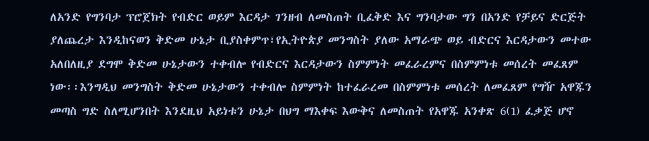ለአንድ የግንባታ ፕሮጀክት የብድር ወይም እርዳታ ገንዘብ ለመስጠት ቢፈቅድ እና ግንባታው ግን በአንድ የቻይና ድርጅት ያለጨረታ እንዲከናወን ቅድመ ሁኔታ ቢያስቀምጥ፣የኢትዮጵያ መንግስት ያለው አማራጭ ወይ ብድርና እርዳታውን መተው አለበለዚያ ደግሞ ቅድመ ሁኔታውን ተቀብሎ የብድርና እርዳታውን ስምምነት መፈራረምና በስምምነቱ መሰረት መፈጸም ነው፡፡እንግዲህ መንግስት ቅድመ ሁኔታውን ተቀብሎ ስምምነት ከተፈራረመ በስምምነቱ መሰረት ለመፈጸም የግዥ አዋጁን መጣስ ግድ ስለሚሆንበት እንደዚህ አይነቱን ሁኔታ በህግ ማእቀፍ እውቅና ለመስጠት የአዋጁ አንቀጽ 6(1) ፈቃጅ ሆኖ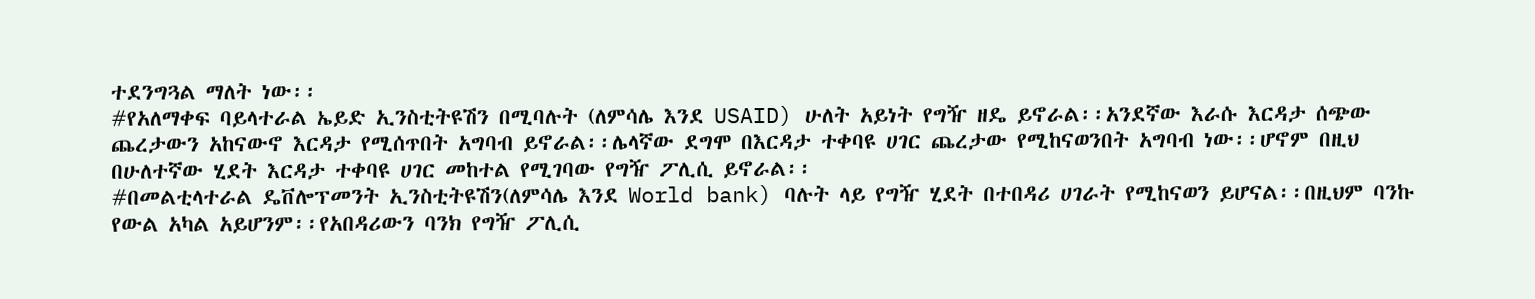ተደንግጓል ማለት ነው፡፡
#የአለማቀፍ ባይላተራል ኤይድ ኢንስቲትዩሽን በሚባሉት (ለምሳሌ እንደ USAID) ሁለት አይነት የግዥ ዘዴ ይኖራል፡፡አንደኛው እራሱ እርዳታ ሰጭው ጨረታውን አከናውኖ እርዳታ የሚሰጥበት አግባብ ይኖራል፡፡ሌላኛው ደግሞ በእርዳታ ተቀባዩ ሀገር ጨረታው የሚከናወንበት አግባብ ነው፡፡ሆኖም በዚህ በሁለተኛው ሂደት እርዳታ ተቀባዩ ሀገር መከተል የሚገባው የግዥ ፖሊሲ ይኖራል፡፡
#በመልቲላተራል ዴቨሎፕመንት ኢንስቲትዩሽን(ለምሳሌ እንደ World bank) ባሉት ላይ የግዥ ሂደት በተበዳሪ ሀገራት የሚከናወን ይሆናል፡፡በዚህም ባንኩ የውል አካል አይሆንም፡፡የአበዳሪውን ባንክ የግዥ ፖሊሲ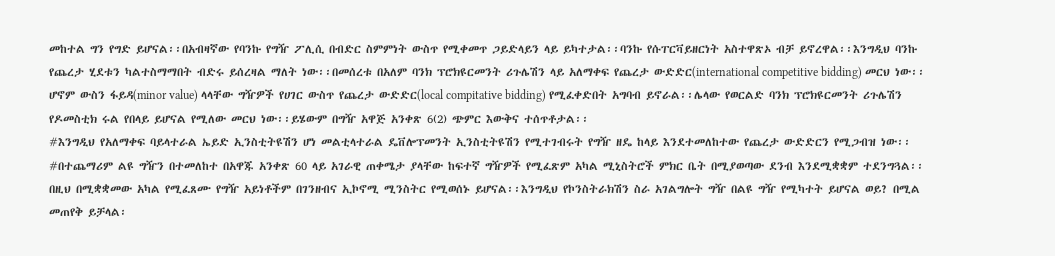መከተል ግን የግድ ይሆናል፡፡በአብዛኛው የባንኩ የግዥ ፖሊሲ በብድር ስምምነት ውስጥ የሚቀመጥ ጋይድላይን ላይ ይካተታል፡፡ባንኩ የሱፐርቫይዘርነት አስተዋጽኦ ብቻ ይኖረዋል፡፡እንግዲህ ባንኩ የጨረታ ሂደቱን ካልተስማማበት ብድሩ ይሰረዛል ማለት ነው፡፡በመሰረቱ በአለም ባንክ ፕሮክዩርመንት ሪጉሌሽን ላይ አለማቀፍ የጨረታ ውድድር(international competitive bidding) መርህ ነው፡፡ሆኖም ውስን ፋይዳ(minor value) ላላቸው ግዥዎች የሀገር ውስጥ የጨረታ ውድድር(local compitative bidding) የሚፈቀድበት አግባብ ይኖራል፡፡ሌላው የወርልድ ባንክ ፕሮክዩርመንት ሪጉሌሽን የዶመስቲክ ሩል የበላይ ይሆናል የሚለው መርህ ነው፡፡ይሄውም በግዥ አዋጅ አንቀጽ 6(2) ጭምር እውቅና ተሰጥቶታል፡፡
#እንግዲህ የአለማቀፍ ባይላተራል ኤይድ ኢንስቲትዩሽን ሆነ መልቲላተራል ዴቨሎፕመንት ኢንስቲትዩሽን የሚተገብሩት የግዥ ዘዴ ከላይ እንደተመለከተው የጨረታ ውድድርን የሚጋብዝ ነው፡፡
#በተጨማሪም ልዩ ግዥን በተመለከተ በአዋጁ አንቀጽ 60 ላይ አገራዊ ጠቀሜታ ያላቸው ከፍተኛ ግዥዎች የሚፈጽም አካል ሚኒስትሮች ምክር ቤት በሚያወጣው ደንብ እንደሚቋቋም ተደንግጓል፡፡በዚህ በሚቋቋመው አካል የሚፈጸሙ የግዥ አይነቶችም በገንዘብና ኢኮኖሚ ሚንስትር የሚወሰኑ ይሆናል፡፡እንግዲህ የኮንስትራክሽን ስራ አገልግሎት ግዥ በልዩ ግዥ የሚካተት ይሆናል ወይ? በሚል መጠየቅ ይቻላል፡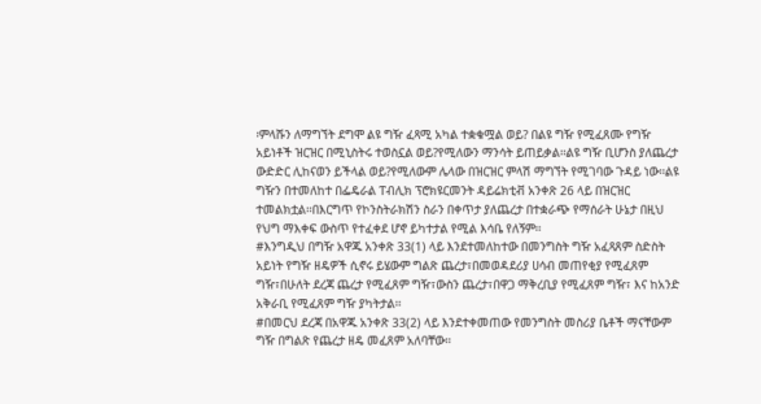፡ምላሹን ለማግኘት ደግሞ ልዩ ግዥ ፈጻሚ አካል ተቋቁሟል ወይ? በልዩ ግዥ የሚፈጸሙ የግዥ አይነቶች ዝርዝር በሚኒስትሩ ተወስኗል ወይ?የሚለውን ማንሳት ይጠይቃል፡፡ልዩ ግዥ ቢሆንስ ያለጨረታ ውድድር ሊከናወን ይችላል ወይ?የሚለውም ሌላው በዝርዝር ምላሽ ማግኘት የሚገባው ጉዳይ ነው፡፡ልዩ ግዥን በተመለከተ በፌዴራል ፐብሊክ ፕሮክዩርመንት ዳይሬክቲቭ አንቀጽ 26 ላይ በዝርዝር ተመልክቷል፡፡በእርግጥ የኮንስትራክሽን ስራን በቀጥታ ያለጨረታ በተቋራጭ የማሰራት ሁኔታ በዚህ የህግ ማእቀፍ ውስጥ የተፈቀደ ሆኖ ይካተታል የሚል እሳቤ የለኝም፡፡
#እንግዲህ በግዥ አዋጁ አንቀጽ 33(1) ላይ እንደተመለከተው በመንግስት ግዥ አፈጻጸም ስድስት አይነት የግዥ ዘዴዎች ሲኖሩ ይሄውም ግልጽ ጨረታ፣በመወዳደሪያ ሀሳብ መጠየቂያ የሚፈጸም ግዥ፣በሁለት ደረጃ ጨረታ የሚፈጸም ግዥ፣ውስን ጨረታ፣በዋጋ ማቅረቢያ የሚፈጸም ግዥ፣ እና ከአንድ አቅራቢ የሚፈጸም ግዥ ያካትታል፡፡
#በመርህ ደረጃ በአዋጁ አንቀጽ 33(2) ላይ እንደተቀመጠው የመንግስት መስሪያ ቤቶች ማናቸውም ግዥ በግልጽ የጨረታ ዘዴ መፈጸም አለባቸው፡፡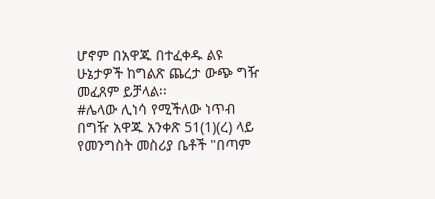ሆኖም በአዋጁ በተፈቀዱ ልዩ ሁኔታዎች ከግልጽ ጨረታ ውጭ ግዥ መፈጸም ይቻላል፡፡
#ሌላው ሊነሳ የሚችለው ነጥብ በግዥ አዋጁ አንቀጽ 51(1)(ረ) ላይ የመንግስት መስሪያ ቤቶች "በጣም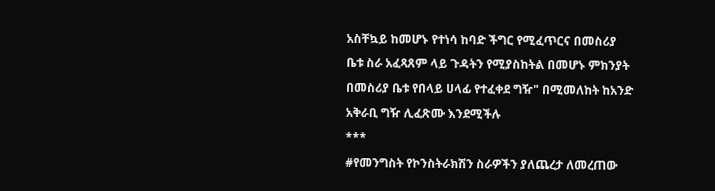አስቸኳይ ከመሆኑ የተነሳ ከባድ ችግር የሚፈጥርና በመስሪያ ቤቱ ስራ አፈጻጸም ላይ ጉዳትን የሚያስከትል በመሆኑ ምክንያት በመስሪያ ቤቱ የበላይ ሀላፊ የተፈቀደ ግዥ" በሚመለከት ከአንድ አቅራቢ ግዥ ሊፈጽሙ እንደሚችሉ
***
#የመንግስት የኮንስትራክሽን ስራዎችን ያለጨረታ ለመረጠው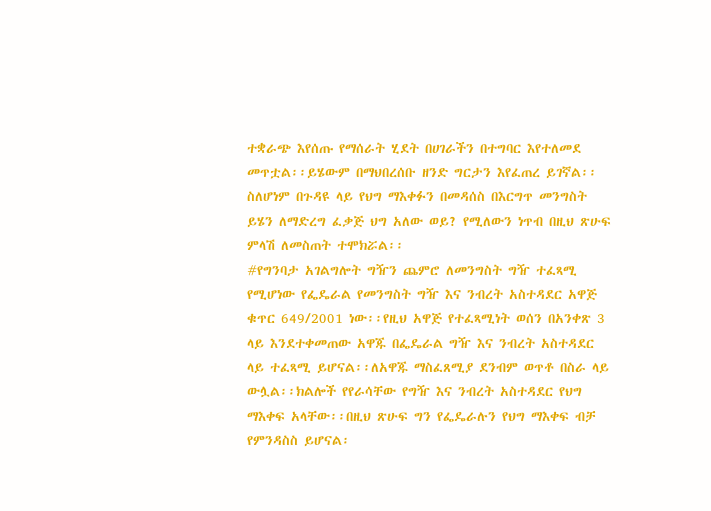ተቋራጭ እየሰጡ የማሰራት ሂደት በሀገራችን በተግባር እየተለመደ መጥቷል፡፡ይሄውም በማህበረሰቡ ዘንድ ግርታን እየፈጠረ ይገኛል፡፡ስለሆነም በጉዳዩ ላይ የህግ ማእቀፉን በመዳሰስ በእርግጥ መንግስት ይሄን ለማድረግ ፈቃጅ ህግ አለው ወይ? የሚለውን ነጥብ በዚህ ጽሁፍ ምላሽ ለመስጠት ተሞክሯል፡፡
#የግንባታ አገልግሎት ግዥን ጨምሮ ለመንግስት ግዥ ተፈጻሚ የሚሆነው የፌዴራል የመንግስት ግዥ እና ንብረት አስተዳደር አዋጅ ቁጥር 649/2001 ነው፡፡የዚህ አዋጅ የተፈጻሚነት ወሰን በአንቀጽ 3 ላይ እንደተቀመጠው አዋጁ በፌዴራል ግዥ እና ንብረት አስተዳደር ላይ ተፈጻሚ ይሆናል፡፡ለአዋጁ ማስፈጸሚያ ደንብም ወጥቶ በስራ ላይ ውሏል፡፡ክልሎች የየራሳቸው የግዥ እና ንብረት አስተዳደር የህግ ማእቀፍ አላቸው፡፡በዚህ ጽሁፍ ግን የፌዴራሉን የህግ ማእቀፍ ብቻ የምንዳስስ ይሆናል፡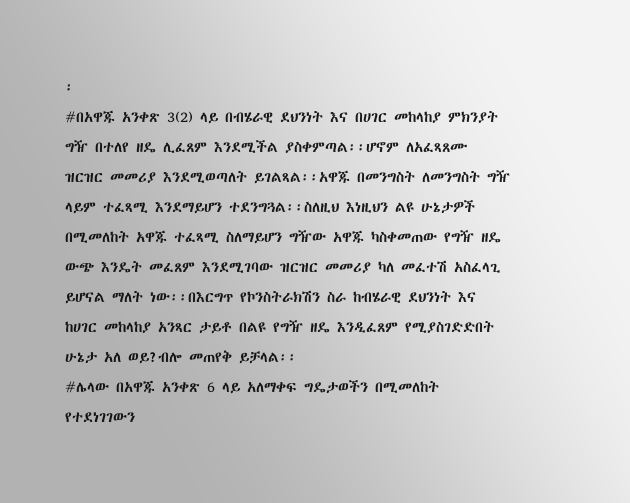፡
#በአዋጁ አንቀጽ 3(2) ላይ በብሄራዊ ደህንነት እና በሀገር መከላከያ ምክንያት ግዥ በተለየ ዘዴ ሊፈጸም እንደሚችል ያስቀምጣል፡፡ሆኖም ለአፈጻጸሙ ዝርዝር መመሪያ እንደሚወጣለት ይገልጻል፡፡አዋጁ በመንግስት ለመንግስት ግዥ ላይም ተፈጻሚ እንደማይሆን ተደንግጓል፡፡ስለዚህ እነዚህን ልዩ ሁኔታዎች በሚመለከት አዋጁ ተፈጻሚ ስለማይሆን ግዥው አዋጁ ካስቀመጠው የግዥ ዘዴ ውጭ እንዴት መፈጸም እንደሚገባው ዝርዝር መመሪያ ካለ መፈተሽ አስፈላጊ ይሆናል ማለት ነው፡፡በእርግጥ የኮንስትራክሽን ስራ ከብሄራዊ ደህንነት እና ከሀገር መከላከያ አንጻር ታይቶ በልዩ የግዥ ዘዴ እንዲፈጸም የሚያስገድድበት ሁኔታ አለ ወይ?ብሎ መጠየቅ ይቻላል፡፡
#ሌላው በአዋጁ አንቀጽ 6 ላይ አለማቀፍ ግዴታወችን በሚመለከት የተደነገገውን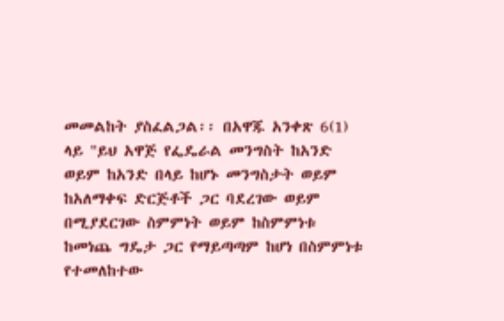መመልከት ያስፈልጋል፡፡ በአዋጁ አንቀጽ 6(1) ላይ "ይህ አዋጅ የፌዴራል መንግስት ከአንድ ወይም ከአንድ በላይ ከሆኑ መንግስታት ወይም ከአለማቀፍ ድርጅቶች ጋር ባደረገው ወይም በሚያደርገው ስምምነት ወይም ከስምምነቱ ከመነጨ ግዴታ ጋር የማይጣጣም ከሆነ በስምምነቱ የተመለከተው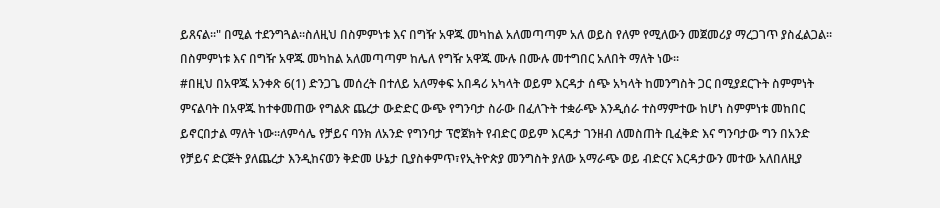ይጸናል፡፡" በሚል ተደንግጓል፡፡ስለዚህ በስምምነቱ እና በግዥ አዋጁ መካከል አለመጣጣም አለ ወይስ የለም የሚለውን መጀመሪያ ማረጋገጥ ያስፈልጋል፡፡በስምምነቱ እና በግዥ አዋጁ መካከል አለመጣጣም ከሌለ የግዥ አዋጁ ሙሉ በሙሉ መተግበር አለበት ማለት ነው፡፡
#በዚህ በአዋጁ አንቀጽ 6(1) ድንጋጌ መሰረት በተለይ አለማቀፍ አበዳሪ አካላት ወይም እርዳታ ሰጭ አካላት ከመንግስት ጋር በሚያደርጉት ስምምነት ምናልባት በአዋጁ ከተቀመጠው የግልጽ ጨረታ ውድድር ውጭ የግንባታ ስራው በፈለጉት ተቋራጭ እንዲሰራ ተስማምተው ከሆነ ስምምነቱ መከበር ይኖርበታል ማለት ነው፡፡ለምሳሌ የቻይና ባንክ ለአንድ የግንባታ ፕሮጀክት የብድር ወይም እርዳታ ገንዘብ ለመስጠት ቢፈቅድ እና ግንባታው ግን በአንድ የቻይና ድርጅት ያለጨረታ እንዲከናወን ቅድመ ሁኔታ ቢያስቀምጥ፣የኢትዮጵያ መንግስት ያለው አማራጭ ወይ ብድርና እርዳታውን መተው አለበለዚያ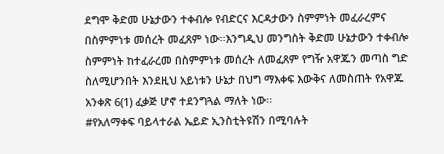ደግሞ ቅድመ ሁኔታውን ተቀብሎ የብድርና እርዳታውን ስምምነት መፈራረምና በስምምነቱ መሰረት መፈጸም ነው፡፡እንግዲህ መንግስት ቅድመ ሁኔታውን ተቀብሎ ስምምነት ከተፈራረመ በስምምነቱ መሰረት ለመፈጸም የግዥ አዋጁን መጣስ ግድ ስለሚሆንበት እንደዚህ አይነቱን ሁኔታ በህግ ማእቀፍ እውቅና ለመስጠት የአዋጁ አንቀጽ 6(1) ፈቃጅ ሆኖ ተደንግጓል ማለት ነው፡፡
#የአለማቀፍ ባይላተራል ኤይድ ኢንስቲትዩሽን በሚባሉት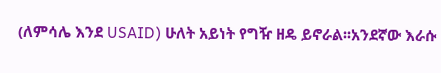(ለምሳሌ እንደ USAID) ሁለት አይነት የግዥ ዘዴ ይኖራል፡፡አንደኛው እራሱ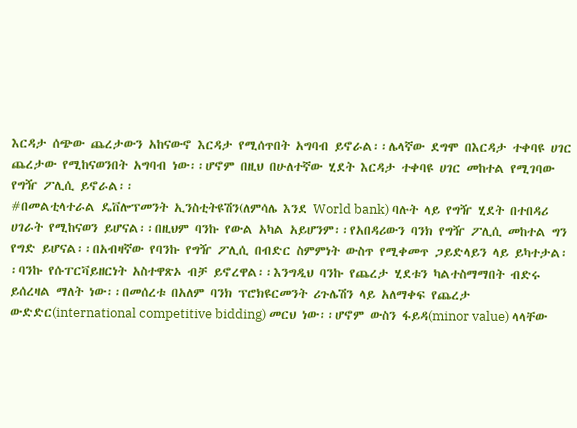እርዳታ ሰጭው ጨረታውን አከናውኖ እርዳታ የሚሰጥበት አግባብ ይኖራል፡፡ሌላኛው ደግሞ በእርዳታ ተቀባዩ ሀገር ጨረታው የሚከናወንበት አግባብ ነው፡፡ሆኖም በዚህ በሁለተኛው ሂደት እርዳታ ተቀባዩ ሀገር መከተል የሚገባው የግዥ ፖሊሲ ይኖራል፡፡
#በመልቲላተራል ዴቨሎፕመንት ኢንስቲትዩሽን(ለምሳሌ እንደ World bank) ባሉት ላይ የግዥ ሂደት በተበዳሪ ሀገራት የሚከናወን ይሆናል፡፡በዚህም ባንኩ የውል አካል አይሆንም፡፡የአበዳሪውን ባንክ የግዥ ፖሊሲ መከተል ግን የግድ ይሆናል፡፡በአብዛኛው የባንኩ የግዥ ፖሊሲ በብድር ስምምነት ውስጥ የሚቀመጥ ጋይድላይን ላይ ይካተታል፡፡ባንኩ የሱፐርቫይዘርነት አስተዋጽኦ ብቻ ይኖረዋል፡፡እንግዲህ ባንኩ የጨረታ ሂደቱን ካልተስማማበት ብድሩ ይሰረዛል ማለት ነው፡፡በመሰረቱ በአለም ባንክ ፕሮክዩርመንት ሪጉሌሽን ላይ አለማቀፍ የጨረታ ውድድር(international competitive bidding) መርህ ነው፡፡ሆኖም ውስን ፋይዳ(minor value) ላላቸው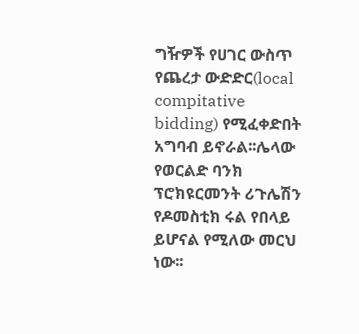ግዥዎች የሀገር ውስጥ የጨረታ ውድድር(local compitative bidding) የሚፈቀድበት አግባብ ይኖራል፡፡ሌላው የወርልድ ባንክ ፕሮክዩርመንት ሪጉሌሽን የዶመስቲክ ሩል የበላይ ይሆናል የሚለው መርህ ነው፡፡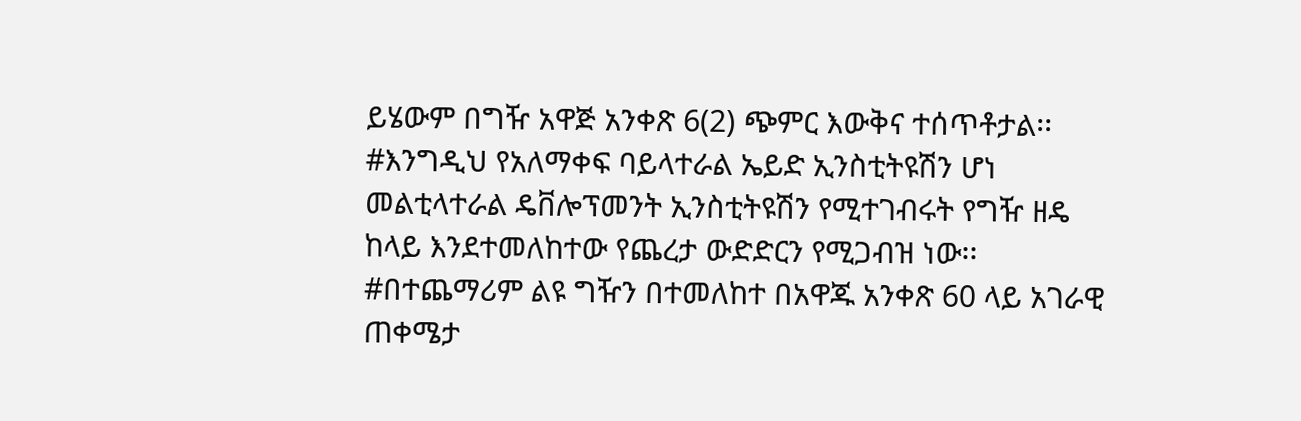ይሄውም በግዥ አዋጅ አንቀጽ 6(2) ጭምር እውቅና ተሰጥቶታል፡፡
#እንግዲህ የአለማቀፍ ባይላተራል ኤይድ ኢንስቲትዩሽን ሆነ መልቲላተራል ዴቨሎፕመንት ኢንስቲትዩሽን የሚተገብሩት የግዥ ዘዴ ከላይ እንደተመለከተው የጨረታ ውድድርን የሚጋብዝ ነው፡፡
#በተጨማሪም ልዩ ግዥን በተመለከተ በአዋጁ አንቀጽ 60 ላይ አገራዊ ጠቀሜታ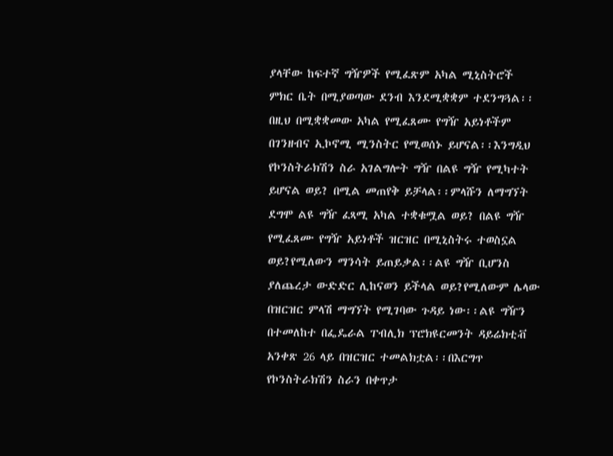ያላቸው ከፍተኛ ግዥዎች የሚፈጽም አካል ሚኒስትሮች ምክር ቤት በሚያወጣው ደንብ እንደሚቋቋም ተደንግጓል፡፡በዚህ በሚቋቋመው አካል የሚፈጸሙ የግዥ አይነቶችም በገንዘብና ኢኮኖሚ ሚንስትር የሚወሰኑ ይሆናል፡፡እንግዲህ የኮንስትራክሽን ስራ አገልግሎት ግዥ በልዩ ግዥ የሚካተት ይሆናል ወይ? በሚል መጠየቅ ይቻላል፡፡ምላሹን ለማግኘት ደግሞ ልዩ ግዥ ፈጻሚ አካል ተቋቁሟል ወይ? በልዩ ግዥ የሚፈጸሙ የግዥ አይነቶች ዝርዝር በሚኒስትሩ ተወስኗል ወይ?የሚለውን ማንሳት ይጠይቃል፡፡ልዩ ግዥ ቢሆንስ ያለጨረታ ውድድር ሊከናወን ይችላል ወይ?የሚለውም ሌላው በዝርዝር ምላሽ ማግኘት የሚገባው ጉዳይ ነው፡፡ልዩ ግዥን በተመለከተ በፌዴራል ፐብሊክ ፕሮክዩርመንት ዳይሬክቲቭ አንቀጽ 26 ላይ በዝርዝር ተመልክቷል፡፡በእርግጥ የኮንስትራክሽን ስራን በቀጥታ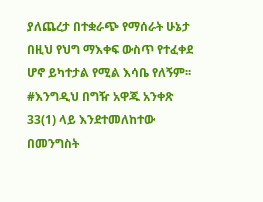ያለጨረታ በተቋራጭ የማሰራት ሁኔታ በዚህ የህግ ማእቀፍ ውስጥ የተፈቀደ ሆኖ ይካተታል የሚል እሳቤ የለኝም፡፡
#እንግዲህ በግዥ አዋጁ አንቀጽ 33(1) ላይ እንደተመለከተው በመንግስት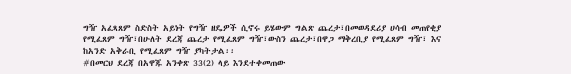ግዥ አፈጻጸም ስድስት አይነት የግዥ ዘዴዎች ሲኖሩ ይሄውም ግልጽ ጨረታ፣በመወዳደሪያ ሀሳብ መጠየቂያ የሚፈጸም ግዥ፣በሁለት ደረጃ ጨረታ የሚፈጸም ግዥ፣ውስን ጨረታ፣በዋጋ ማቅረቢያ የሚፈጸም ግዥ፣ እና ከአንድ አቅራቢ የሚፈጸም ግዥ ያካትታል፡፡
#በመርህ ደረጃ በአዋጁ አንቀጽ 33(2) ላይ እንደተቀመጠው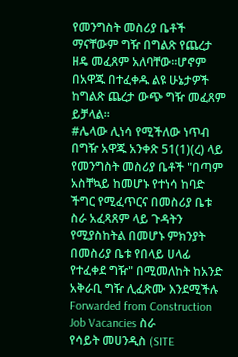የመንግስት መስሪያ ቤቶች ማናቸውም ግዥ በግልጽ የጨረታ ዘዴ መፈጸም አለባቸው፡፡ሆኖም በአዋጁ በተፈቀዱ ልዩ ሁኔታዎች ከግልጽ ጨረታ ውጭ ግዥ መፈጸም ይቻላል፡፡
#ሌላው ሊነሳ የሚችለው ነጥብ በግዥ አዋጁ አንቀጽ 51(1)(ረ) ላይ የመንግስት መስሪያ ቤቶች "በጣም አስቸኳይ ከመሆኑ የተነሳ ከባድ ችግር የሚፈጥርና በመስሪያ ቤቱ ስራ አፈጻጸም ላይ ጉዳትን የሚያስከትል በመሆኑ ምክንያት በመስሪያ ቤቱ የበላይ ሀላፊ የተፈቀደ ግዥ" በሚመለከት ከአንድ አቅራቢ ግዥ ሊፈጽሙ እንደሚችሉ
Forwarded from Construction Job Vacancies ስራ
የሳይት መሀንዲስ (SITE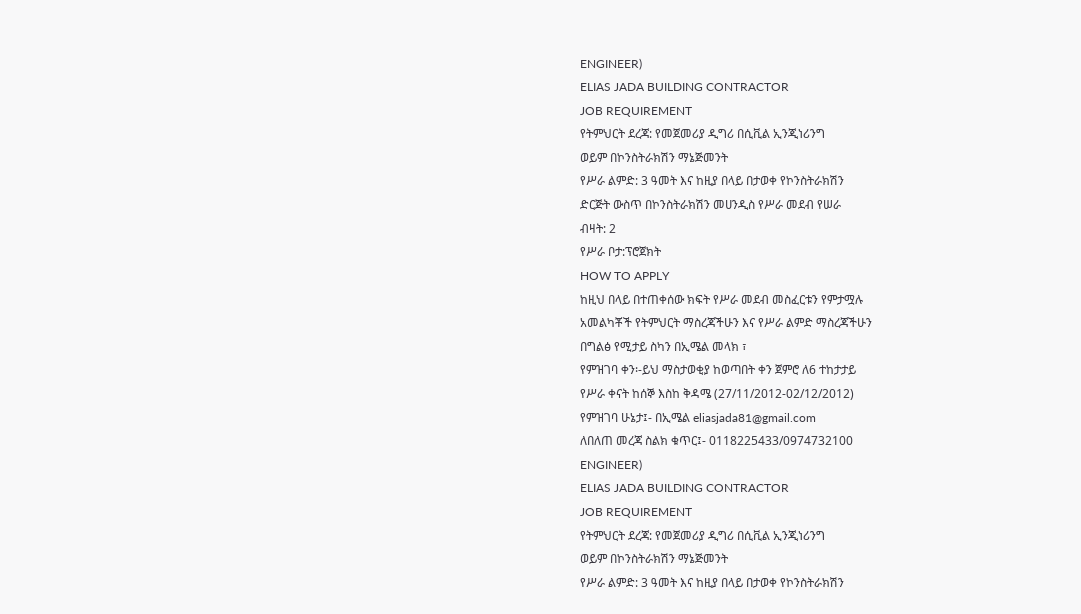ENGINEER)
ELIAS JADA BUILDING CONTRACTOR
JOB REQUIREMENT
የትምህርት ደረጃ: የመጀመሪያ ዲግሪ በሲቪል ኢንጂነሪንግ
ወይም በኮንስትራክሽን ማኔጅመንት
የሥራ ልምድ: 3 ዓመት እና ከዚያ በላይ በታወቀ የኮንስትራክሽን
ድርጅት ውስጥ በኮንስትራክሽን መሀንዲስ የሥራ መደብ የሠራ
ብዛት: 2
የሥራ ቦታ:ፕሮጀክት
HOW TO APPLY
ከዚህ በላይ በተጠቀሰው ክፍት የሥራ መደብ መስፈርቱን የምታሟሉ
አመልካቾች የትምህርት ማስረጃችሁን እና የሥራ ልምድ ማስረጃችሁን
በግልፅ የሚታይ ስካን በኢሜል መላክ ፣
የምዝገባ ቀን፡-ይህ ማስታወቂያ ከወጣበት ቀን ጀምሮ ለ6 ተከታታይ
የሥራ ቀናት ከሰኞ እስከ ቅዳሜ (27/11/2012-02/12/2012)
የምዝገባ ሁኔታ፤- በኢሜል eliasjada81@gmail.com
ለበለጠ መረጃ ስልክ ቁጥር፤- 0118225433/0974732100
ENGINEER)
ELIAS JADA BUILDING CONTRACTOR
JOB REQUIREMENT
የትምህርት ደረጃ: የመጀመሪያ ዲግሪ በሲቪል ኢንጂነሪንግ
ወይም በኮንስትራክሽን ማኔጅመንት
የሥራ ልምድ: 3 ዓመት እና ከዚያ በላይ በታወቀ የኮንስትራክሽን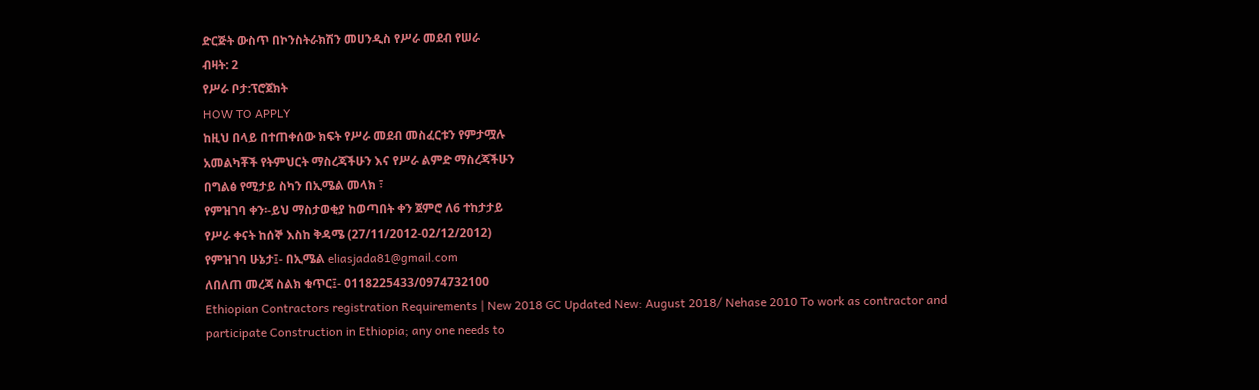ድርጅት ውስጥ በኮንስትራክሽን መሀንዲስ የሥራ መደብ የሠራ
ብዛት: 2
የሥራ ቦታ:ፕሮጀክት
HOW TO APPLY
ከዚህ በላይ በተጠቀሰው ክፍት የሥራ መደብ መስፈርቱን የምታሟሉ
አመልካቾች የትምህርት ማስረጃችሁን እና የሥራ ልምድ ማስረጃችሁን
በግልፅ የሚታይ ስካን በኢሜል መላክ ፣
የምዝገባ ቀን፡-ይህ ማስታወቂያ ከወጣበት ቀን ጀምሮ ለ6 ተከታታይ
የሥራ ቀናት ከሰኞ እስከ ቅዳሜ (27/11/2012-02/12/2012)
የምዝገባ ሁኔታ፤- በኢሜል eliasjada81@gmail.com
ለበለጠ መረጃ ስልክ ቁጥር፤- 0118225433/0974732100
Ethiopian Contractors registration Requirements | New 2018 GC Updated New: August 2018/ Nehase 2010 To work as contractor and participate Construction in Ethiopia; any one needs to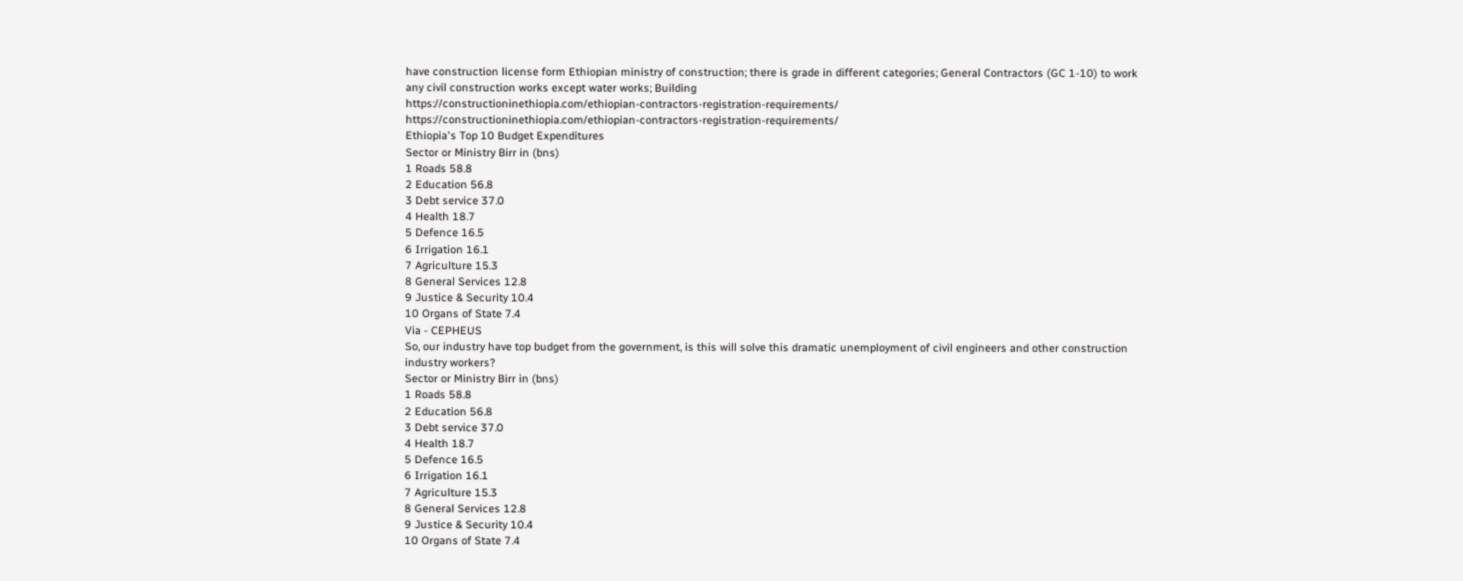have construction license form Ethiopian ministry of construction; there is grade in different categories; General Contractors (GC 1-10) to work any civil construction works except water works; Building
https://constructioninethiopia.com/ethiopian-contractors-registration-requirements/
https://constructioninethiopia.com/ethiopian-contractors-registration-requirements/
Ethiopia's Top 10 Budget Expenditures
Sector or Ministry Birr in (bns)
1 Roads 58.8
2 Education 56.8
3 Debt service 37.0
4 Health 18.7
5 Defence 16.5
6 Irrigation 16.1
7 Agriculture 15.3
8 General Services 12.8
9 Justice & Security 10.4
10 Organs of State 7.4
Via - CEPHEUS
So, our industry have top budget from the government, is this will solve this dramatic unemployment of civil engineers and other construction industry workers?
Sector or Ministry Birr in (bns)
1 Roads 58.8
2 Education 56.8
3 Debt service 37.0
4 Health 18.7
5 Defence 16.5
6 Irrigation 16.1
7 Agriculture 15.3
8 General Services 12.8
9 Justice & Security 10.4
10 Organs of State 7.4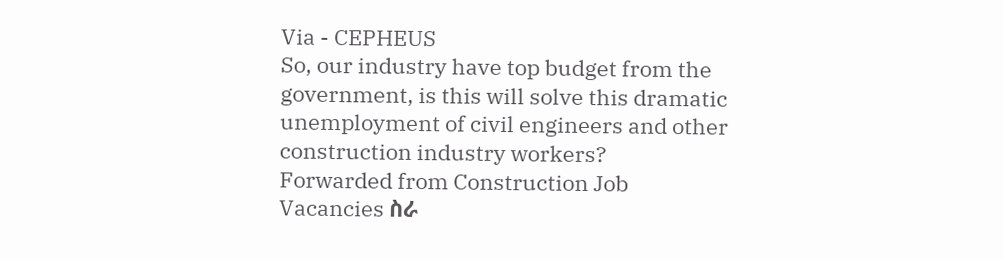Via - CEPHEUS
So, our industry have top budget from the government, is this will solve this dramatic unemployment of civil engineers and other construction industry workers?
Forwarded from Construction Job Vacancies ስራ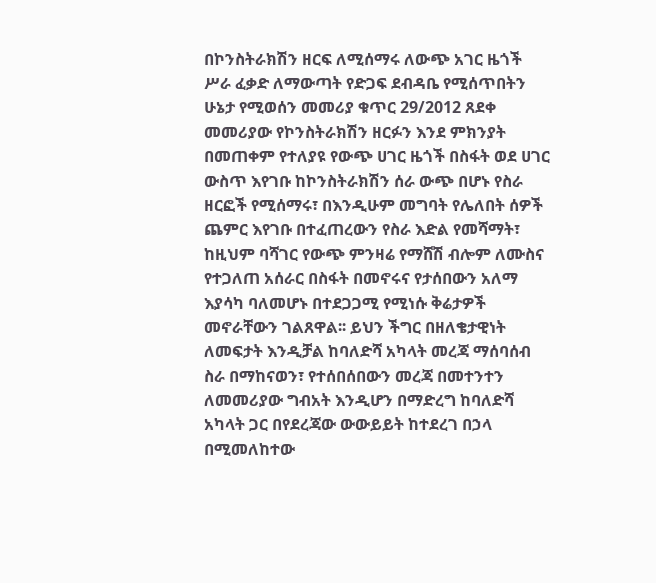በኮንስትራክሽን ዘርፍ ለሚሰማሩ ለውጭ አገር ዜጎች ሥራ ፈቃድ ለማውጣት የድጋፍ ደብዳቤ የሚሰጥበትን ሁኔታ የሚወሰን መመሪያ ቁጥር 29/2012 ጸደቀ
መመሪያው የኮንስትራክሽን ዘርፉን እንደ ምክንያት በመጠቀም የተለያዩ የውጭ ሀገር ዜጎች በስፋት ወደ ሀገር ውስጥ እየገቡ ከኮንስትራክሽን ሰራ ውጭ በሆኑ የስራ ዘርፎች የሚሰማሩ፣ በእንዲሁም መግባት የሌለበት ሰዎች ጨምር እየገቡ በተፈጠረውን የስራ እድል የመሻማት፣ ከዚህም ባሻገር የውጭ ምንዛሬ የማሸሽ ብሎም ለሙስና የተጋለጠ አሰራር በስፋት በመኖሩና የታሰበውን አለማ እያሳካ ባለመሆኑ በተደጋጋሚ የሚነሱ ቅሬታዎች መኖራቸውን ገልጸዋል፡፡ ይህን ችግር በዘለቄታዊነት ለመፍታት እንዲቻል ከባለድሻ አካላት መረጃ ማሰባሰብ ስራ በማከናወን፣ የተሰበሰበውን መረጃ በመተንተን ለመመሪያው ግብአት እንዲሆን በማድረግ ከባለድሻ አካላት ጋር በየደረጃው ውውይይት ከተደረገ በኃላ በሚመለከተው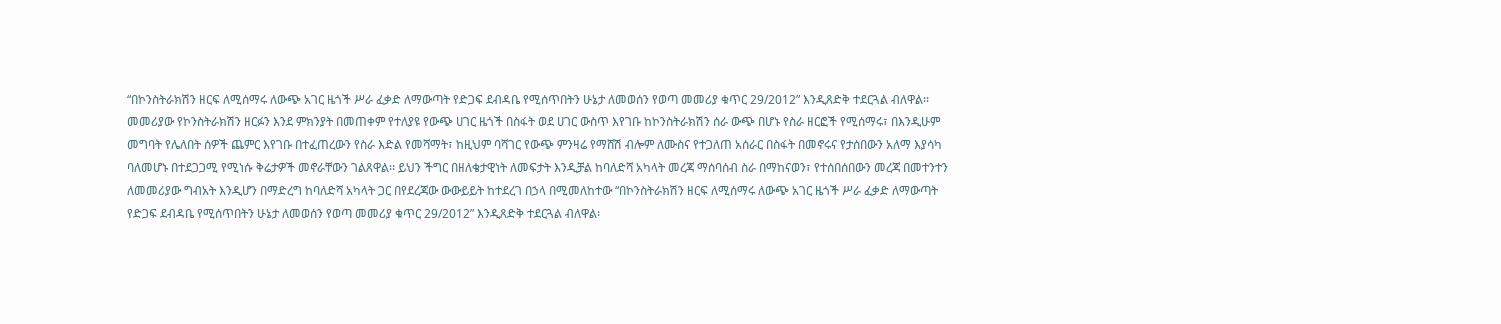“በኮንስትራክሽን ዘርፍ ለሚሰማሩ ለውጭ አገር ዜጎች ሥራ ፈቃድ ለማውጣት የድጋፍ ደብዳቤ የሚሰጥበትን ሁኔታ ለመወሰን የወጣ መመሪያ ቁጥር 29/2012” እንዲጸድቅ ተደርጓል ብለዋል፡፡
መመሪያው የኮንስትራክሽን ዘርፉን እንደ ምክንያት በመጠቀም የተለያዩ የውጭ ሀገር ዜጎች በስፋት ወደ ሀገር ውስጥ እየገቡ ከኮንስትራክሽን ሰራ ውጭ በሆኑ የስራ ዘርፎች የሚሰማሩ፣ በእንዲሁም መግባት የሌለበት ሰዎች ጨምር እየገቡ በተፈጠረውን የስራ እድል የመሻማት፣ ከዚህም ባሻገር የውጭ ምንዛሬ የማሸሽ ብሎም ለሙስና የተጋለጠ አሰራር በስፋት በመኖሩና የታሰበውን አለማ እያሳካ ባለመሆኑ በተደጋጋሚ የሚነሱ ቅሬታዎች መኖራቸውን ገልጸዋል፡፡ ይህን ችግር በዘለቄታዊነት ለመፍታት እንዲቻል ከባለድሻ አካላት መረጃ ማሰባሰብ ስራ በማከናወን፣ የተሰበሰበውን መረጃ በመተንተን ለመመሪያው ግብአት እንዲሆን በማድረግ ከባለድሻ አካላት ጋር በየደረጃው ውውይይት ከተደረገ በኃላ በሚመለከተው “በኮንስትራክሽን ዘርፍ ለሚሰማሩ ለውጭ አገር ዜጎች ሥራ ፈቃድ ለማውጣት የድጋፍ ደብዳቤ የሚሰጥበትን ሁኔታ ለመወሰን የወጣ መመሪያ ቁጥር 29/2012” እንዲጸድቅ ተደርጓል ብለዋል፡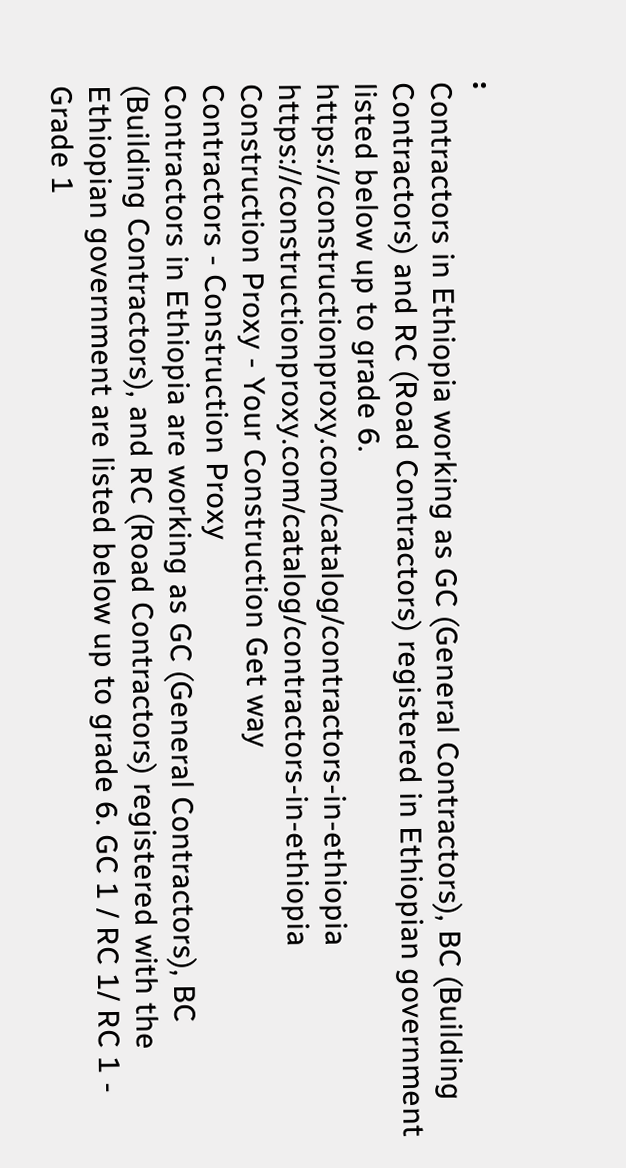፡
Contractors in Ethiopia working as GC (General Contractors), BC (Building Contractors) and RC (Road Contractors) registered in Ethiopian government listed below up to grade 6.
https://constructionproxy.com/catalog/contractors-in-ethiopia
https://constructionproxy.com/catalog/contractors-in-ethiopia
Construction Proxy - Your Construction Get way
Contractors - Construction Proxy
Contractors in Ethiopia are working as GC (General Contractors), BC (Building Contractors), and RC (Road Contractors) registered with the Ethiopian government are listed below up to grade 6. GC 1 / RC 1/ RC 1 - Grade 1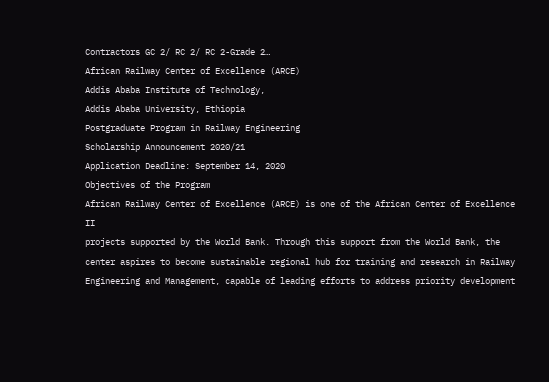Contractors GC 2/ RC 2/ RC 2-Grade 2…
African Railway Center of Excellence (ARCE)
Addis Ababa Institute of Technology,
Addis Ababa University, Ethiopia
Postgraduate Program in Railway Engineering
Scholarship Announcement 2020/21
Application Deadline: September 14, 2020
Objectives of the Program
African Railway Center of Excellence (ARCE) is one of the African Center of Excellence II
projects supported by the World Bank. Through this support from the World Bank, the
center aspires to become sustainable regional hub for training and research in Railway
Engineering and Management, capable of leading efforts to address priority development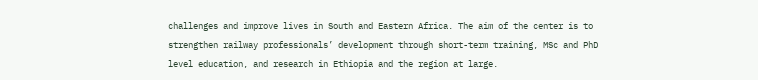challenges and improve lives in South and Eastern Africa. The aim of the center is to
strengthen railway professionals’ development through short-term training, MSc and PhD
level education, and research in Ethiopia and the region at large.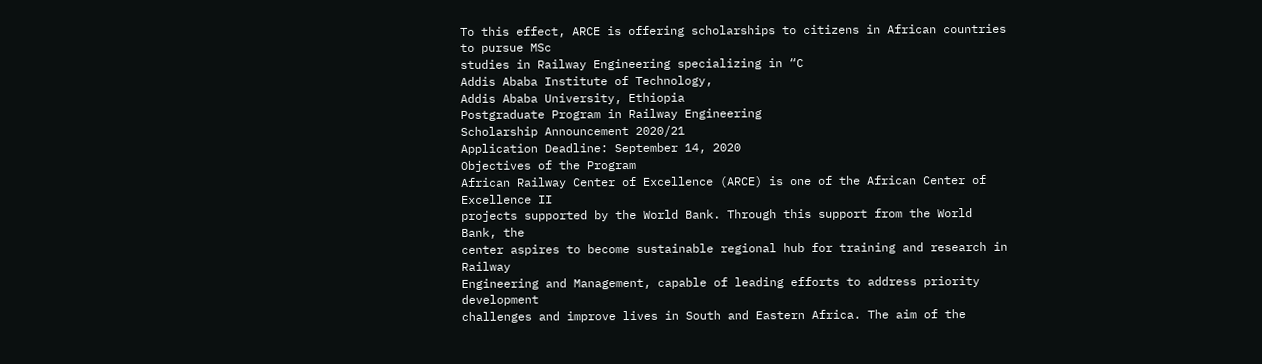To this effect, ARCE is offering scholarships to citizens in African countries to pursue MSc
studies in Railway Engineering specializing in “C
Addis Ababa Institute of Technology,
Addis Ababa University, Ethiopia
Postgraduate Program in Railway Engineering
Scholarship Announcement 2020/21
Application Deadline: September 14, 2020
Objectives of the Program
African Railway Center of Excellence (ARCE) is one of the African Center of Excellence II
projects supported by the World Bank. Through this support from the World Bank, the
center aspires to become sustainable regional hub for training and research in Railway
Engineering and Management, capable of leading efforts to address priority development
challenges and improve lives in South and Eastern Africa. The aim of the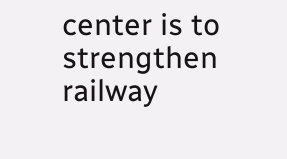center is to
strengthen railway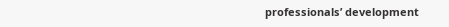professionals’ development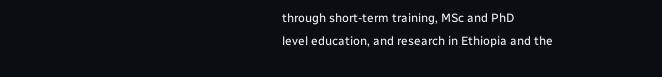through short-term training, MSc and PhD
level education, and research in Ethiopia and the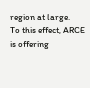region at large.
To this effect, ARCE is offering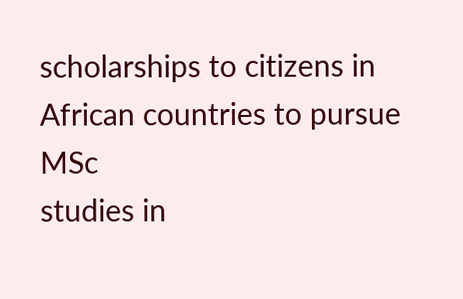scholarships to citizens in African countries to pursue MSc
studies in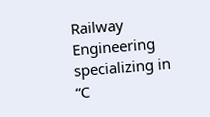Railway Engineering specializing in “C